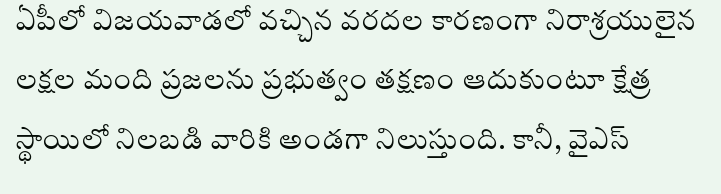ఏపీలో విజయవాడలో వచ్చిన వరదల కారణంగా నిరాశ్రయులైన లక్షల మంది ప్రజలను ప్రభుత్వం తక్షణం ఆదుకుంటూ క్షేత్ర స్థాయిలో నిలబడి వారికి అండగా నిలుస్తుంది. కానీ, వైఎస్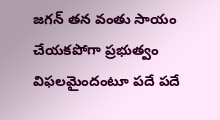జగన్ తన వంతు సాయం చేయకపోగా ప్రభుత్వం విఫలమైందంటూ పదే పదే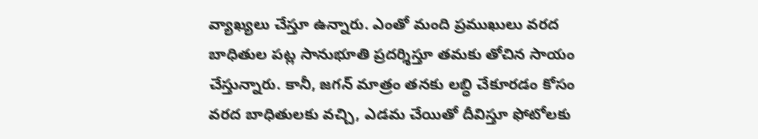వ్యాఖ్యలు చేస్తూ ఉన్నారు. ఎంతో మంది ప్రముఖులు వరద బాధితుల పట్ల సానుభూతి ప్రదర్శిస్తూ తమకు తోచిన సాయం చేస్తున్నారు. కానీ, జగన్ మాత్రం తనకు లబ్ధి చేకూరడం కోసం వరద బాధితులకు వచ్చి, ఎడమ చేయితో దీవిస్తూ ఫోటోలకు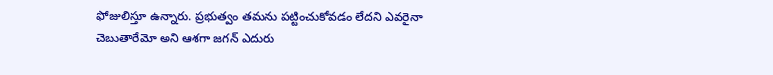ఫోజులిస్తూ ఉన్నారు. ప్రభుత్వం తమను పట్టించుకోవడం లేదని ఎవరైనా చెబుతారేమో అని ఆశగా జగన్ ఎదురు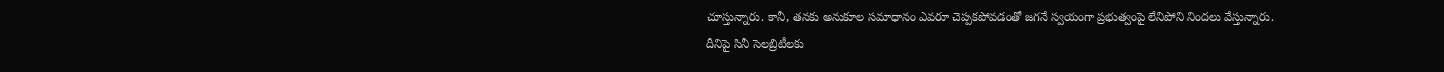చూస్తున్నారు. కానీ, తనకు అనుకూల సమాధానం ఎవరూ చెప్పకపోవడంతో జగనే స్వయంగా ప్రభుత్వంపై లేనిపోని నిందలు వేస్తున్నారు.
దీనిపై సినీ సెలబ్రిటీలకు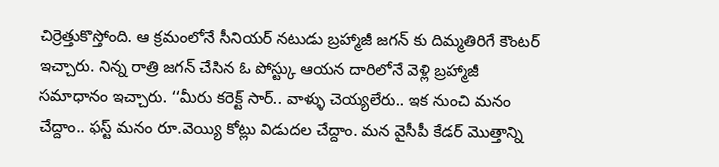చిర్రెత్తుకొస్తోంది. ఆ క్రమంలోనే సీనియర్ నటుడు బ్రహ్మాజీ జగన్ కు దిమ్మతిరిగే కౌంటర్ ఇచ్చారు. నిన్న రాత్రి జగన్ చేసిన ఓ పోస్ట్కు ఆయన దారిలోనే వెళ్లి బ్రహ్మాజీ సమాధానం ఇచ్చారు. ‘‘మీరు కరెక్ట్ సార్.. వాళ్ళు చెయ్యలేరు.. ఇక నుంచి మనం చేద్దాం.. ఫస్ట్ మనం రూ.వెయ్యి కోట్లు విడుదల చేద్దాం. మన వైసీపీ కేడర్ మొత్తాన్ని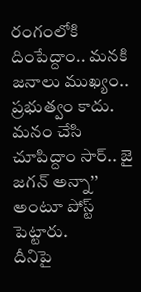రంగంలోకి దింపేద్దాం.. మనకి జనాలు ముఖ్యం.. ప్రభుత్వం కాదు. మనం చేసి చూపిద్దాం సార్.. జై జగన్ అన్నా’’ అంటూ పోస్ట్ పెట్టారు.
దీనిపై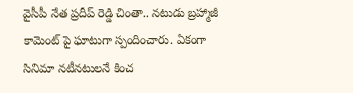వైసీపీ నేత ప్రదీప్ రెడ్డి చింతా.. నటుడు బ్రహ్మాజీ కామెంట్ పై ఘాటుగా స్పందించారు. ఏకంగా సినిమా నటీనటులనే కించ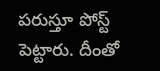పరుస్తూ పోస్ట్ పెట్టారు. దీంతో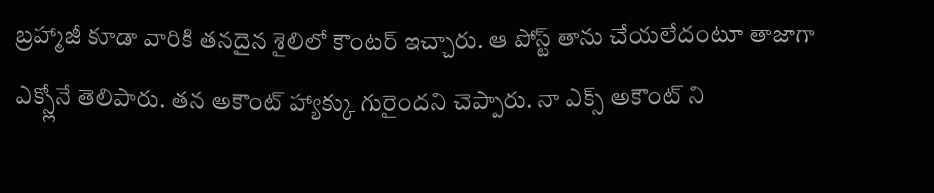బ్రహ్మాజీ కూడా వారికి తనదైన శైలిలో కౌంటర్ ఇచ్చారు. ఆ పోస్ట్ తాను చేయలేదంటూ తాజాగా ఎక్స్లోనే తెలిపారు. తన అకౌంట్ హ్యాక్కు గురైందని చెప్పారు. నా ఎక్స్ అకౌంట్ ని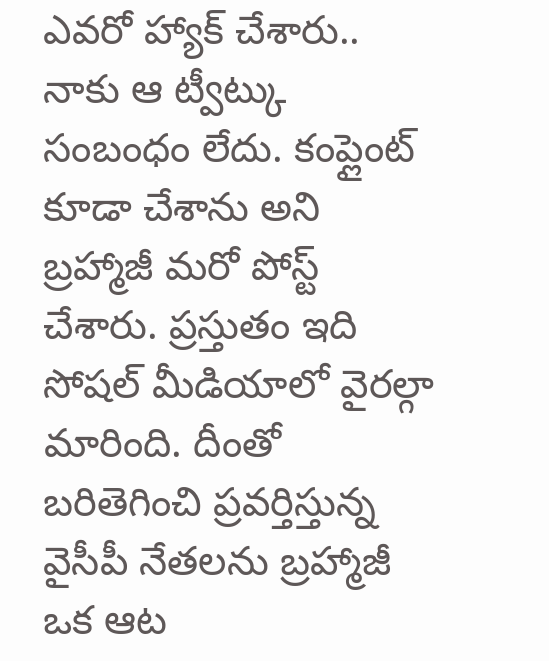ఎవరో హ్యాక్ చేశారు.. నాకు ఆ ట్వీట్కు సంబంధం లేదు. కంప్లైంట్ కూడా చేశాను అని బ్రహ్మాజీ మరో పోస్ట్ చేశారు. ప్రస్తుతం ఇది సోషల్ మీడియాలో వైరల్గా మారింది. దీంతో బరితెగించి ప్రవర్తిస్తున్న వైసీపీ నేతలను బ్రహ్మాజీ ఒక ఆట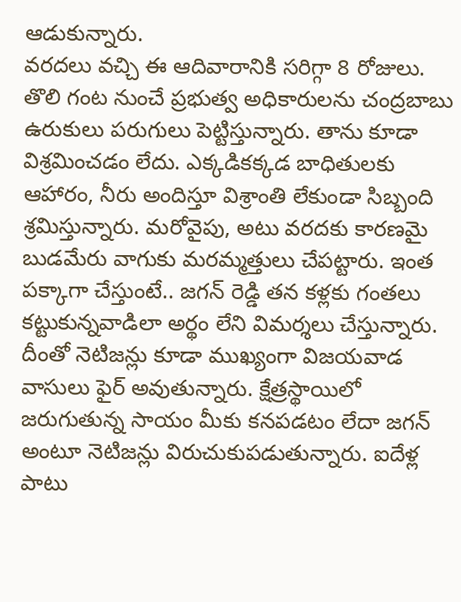ఆడుకున్నారు.
వరదలు వచ్చి ఈ ఆదివారానికి సరిగ్గా 8 రోజులు. తొలి గంట నుంచే ప్రభుత్వ అధికారులను చంద్రబాబు ఉరుకులు పరుగులు పెట్టిస్తున్నారు. తాను కూడా విశ్రమించడం లేదు. ఎక్కడికక్కడ బాధితులకు ఆహారం, నీరు అందిస్తూ విశ్రాంతి లేకుండా సిబ్బంది శ్రమిస్తున్నారు. మరోవైపు, అటు వరదకు కారణమై బుడమేరు వాగుకు మరమ్మత్తులు చేపట్టారు. ఇంత పక్కాగా చేస్తుంటే.. జగన్ రెడ్డి తన కళ్లకు గంతలు కట్టుకున్నవాడిలా అర్థం లేని విమర్శలు చేస్తున్నారు. దీంతో నెటిజన్లు కూడా ముఖ్యంగా విజయవాడ వాసులు ఫైర్ అవుతున్నారు. క్షేత్రస్థాయిలో జరుగుతున్న సాయం మీకు కనపడటం లేదా జగన్ అంటూ నెటిజన్లు విరుచుకుపడుతున్నారు. ఐదేళ్ల పాటు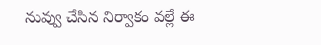నువ్వు చేసిన నిర్వాకం వల్లే ఈ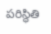పరిస్థితి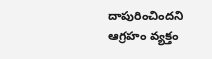దాపురించిందని ఆగ్రహం వ్యక్తం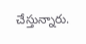చేస్తున్నారు.